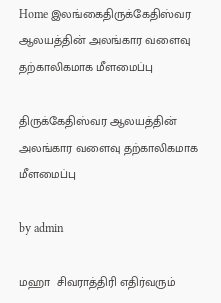Home இலங்கைதிருக்கேதிஸ்வர ஆலயத்தின் அலங்கார வளைவு தற்காலிகமாக மீளமைப்பு

திருக்கேதிஸ்வர ஆலயத்தின் அலங்கார வளைவு தற்காலிகமாக மீளமைப்பு

by admin

மஹா  சிவராத்திரி எதிர்வரும்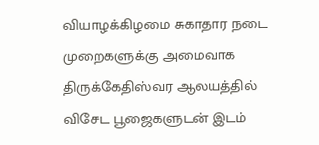வியாழக்கிழமை சுகாதார நடை முறைகளுக்கு அமைவாக திருக்கேதிஸ்வர ஆலயத்தில் விசேட பூஜைகளுடன் இடம்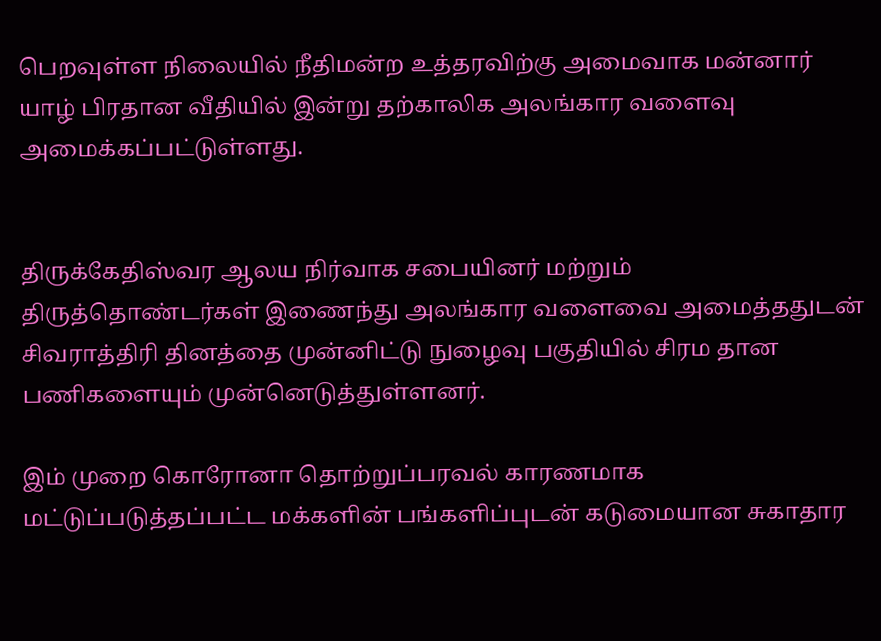பெறவுள்ள நிலையில் நீதிமன்ற உத்தரவிற்கு அமைவாக மன்னார் யாழ் பிரதான வீதியில் இன்று தற்காலிக அலங்கார வளைவு அமைக்கப்பட்டுள்ளது.


திருக்கேதிஸ்வர ஆலய நிர்வாக சபையினர் மற்றும் திருத்தொண்டர்கள் இணைந்து அலங்கார வளைவை அமைத்ததுடன் சிவராத்திரி தினத்தை முன்னிட்டு நுழைவு பகுதியில் சிரம தான பணிகளையும் முன்னெடுத்துள்ளனர்.

இம் முறை கொரோனா தொற்றுப்பரவல் காரணமாக மட்டுப்படுத்தப்பட்ட மக்களின் பங்களிப்புடன் கடுமையான சுகாதார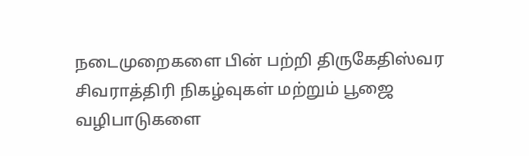நடைமுறைகளை பின் பற்றி திருகேதிஸ்வர சிவராத்திரி நிகழ்வுகள் மற்றும் பூஜை வழிபாடுகளை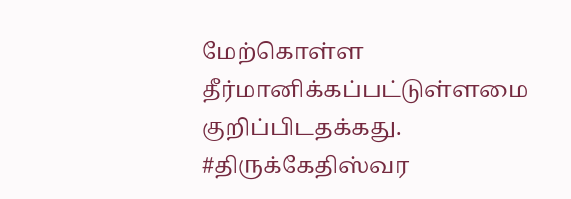மேற்கொள்ள தீர்மானிக்கப்பட்டுள்ளமை குறிப்பிடதக்கது. #திருக்கேதிஸ்வர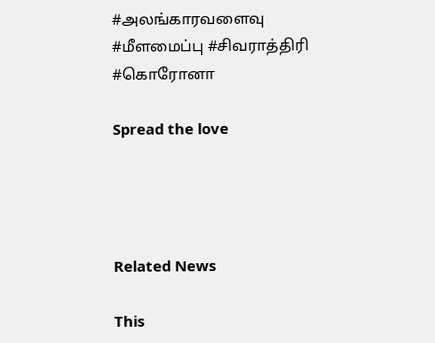#அலங்காரவளைவு #மீளமைப்பு #சிவராத்திரி #கொரோனா

Spread the love




Related News

This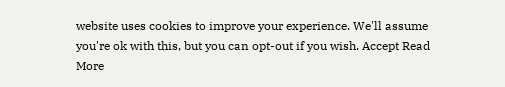website uses cookies to improve your experience. We'll assume you're ok with this, but you can opt-out if you wish. Accept Read More